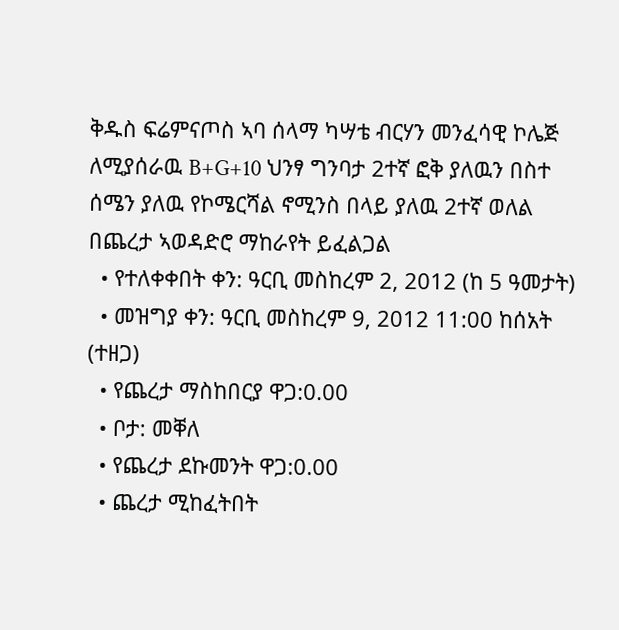ቅዱስ ፍሬምናጦስ ኣባ ሰላማ ካሣቴ ብርሃን መንፈሳዊ ኮሌጅ ለሚያሰራዉ B+G+10 ህንፃ ግንባታ 2ተኛ ፎቅ ያለዉን በስተ ሰሜን ያለዉ የኮሜርሻል ኖሚንስ በላይ ያለዉ 2ተኛ ወለል በጨረታ ኣወዳድሮ ማከራየት ይፈልጋል
  • የተለቀቀበት ቀን: ዓርቢ መስከረም 2, 2012 (ከ 5 ዓመታት)
  • መዝግያ ቀን: ዓርቢ መስከረም 9, 2012 11:00 ከሰአት (ተዘጋ)
  • የጨረታ ማስከበርያ ዋጋ:0.00
  • ቦታ: መቐለ
  • የጨረታ ደኩመንት ዋጋ:0.00
  • ጨረታ ሚከፈትበት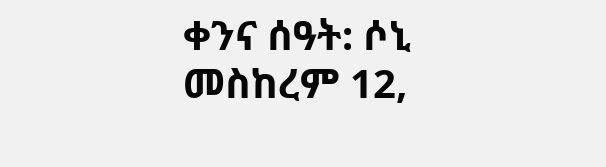ቀንና ሰዓት: ሶኒ መስከረም 12,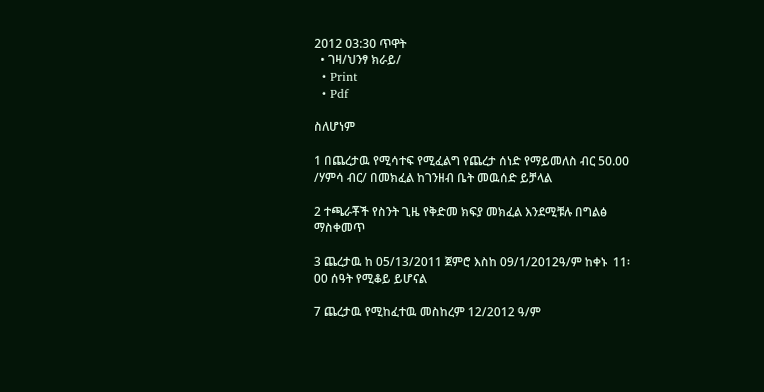2012 03:30 ጥዋት
  • ገዛ/ህንፃ ክራይ/
  • Print
  • Pdf

ስለሆነም

1 በጨረታዉ የሚሳተፍ የሚፈልግ የጨረታ ሰነድ የማይመለስ ብር 50.00 /ሃምሳ ብር/ በመክፈል ከገንዘብ ቤት መዉሰድ ይቻላል

2 ተጫራቾች የስንት ጊዜ የቅድመ ክፍያ መክፈል እንደሚቹሉ በግልፅ ማስቀመጥ

3 ጨረታዉ ከ 05/13/2011 ጀምሮ እስከ 09/1/2012ዓ/ም ከቀኑ  11፡00 ሰዓት የሚቆይ ይሆናል

7 ጨረታዉ የሚከፈተዉ መስከረም 12/2012 ዓ/ም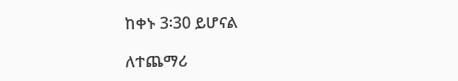ከቀኑ 3፡30 ይሆናል

ለተጨማሪ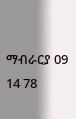ማብራርያ 09 14 78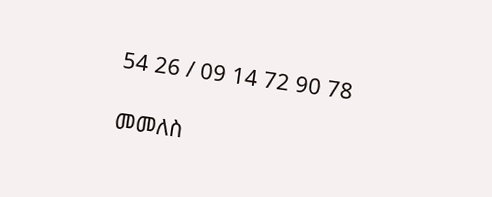54 26 / 09 14 72 90 78

መመለስ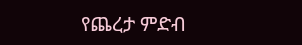የጨረታ ምድብ